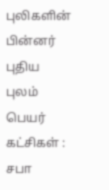புலிகளின் பின்னர் புதிய புலம் பெயர் கட்சிகள் : சபா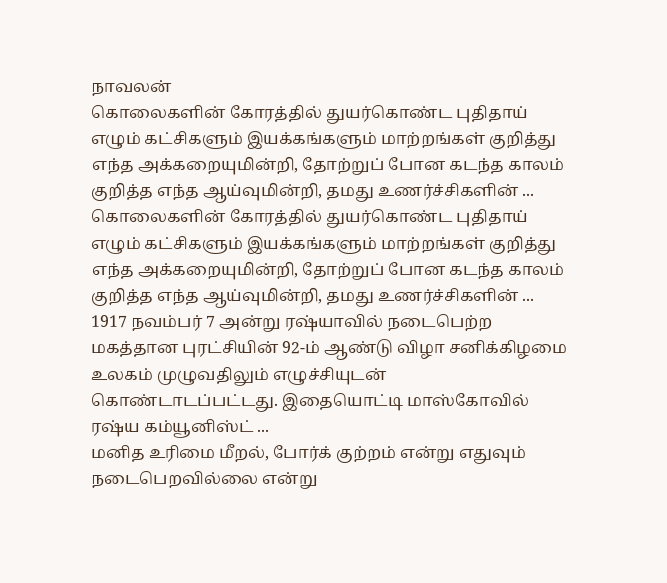நாவலன்
கொலைகளின் கோரத்தில் துயர்கொண்ட புதிதாய் எழும் கட்சிகளும் இயக்கங்களும் மாற்றங்கள் குறித்து எந்த அக்கறையுமின்றி, தோற்றுப் போன கடந்த காலம் குறித்த எந்த ஆய்வுமின்றி, தமது உணர்ச்சிகளின் ...
கொலைகளின் கோரத்தில் துயர்கொண்ட புதிதாய் எழும் கட்சிகளும் இயக்கங்களும் மாற்றங்கள் குறித்து எந்த அக்கறையுமின்றி, தோற்றுப் போன கடந்த காலம் குறித்த எந்த ஆய்வுமின்றி, தமது உணர்ச்சிகளின் ...
1917 நவம்பர் 7 அன்று ரஷ்யாவில் நடைபெற்ற மகத்தான புரட்சியின் 92-ம் ஆண்டு விழா சனிக்கிழமை உலகம் முழுவதிலும் எழுச்சியுடன் கொண்டாடப்பட்டது. இதையொட்டி மாஸ்கோவில் ரஷ்ய கம்யூனிஸ்ட் ...
மனித உரிமை மீறல், போர்க் குற்றம் என்று எதுவும் நடைபெறவில்லை என்று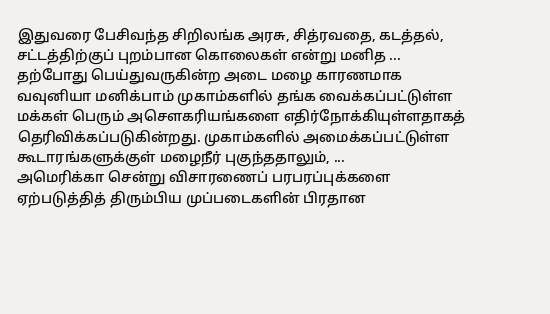இதுவரை பேசிவந்த சிறிலங்க அரசு, சித்ரவதை, கடத்தல், சட்டத்திற்குப் புறம்பான கொலைகள் என்று மனித ...
தற்போது பெய்துவருகின்ற அடை மழை காரணமாக வவுனியா மனிக்பாம் முகாம்களில் தங்க வைக்கப்பட்டுள்ள மக்கள் பெரும் அசெளகரியங்களை எதிர்நோக்கியுள்ளதாகத் தெரிவிக்கப்படுகின்றது. முகாம்களில் அமைக்கப்பட்டுள்ள கூடாரங்களுக்குள் மழைநீர் புகுந்ததாலும், ...
அமெரிக்கா சென்று விசாரணைப் பரபரப்புக்களை ஏற்படுத்தித் திரும்பிய முப்படைகளின் பிரதான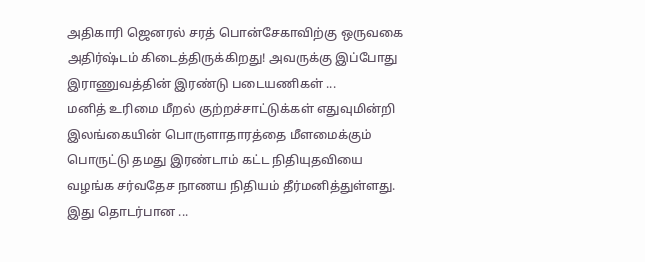அதிகாரி ஜெனரல் சரத் பொன்சேகாவிற்கு ஒருவகை அதிர்ஷ்டம் கிடைத்திருக்கிறது! அவருக்கு இப்போது இராணுவத்தின் இரண்டு படையணிகள் ...
மனித் உரிமை மீறல் குற்றச்சாட்டுக்கள் எதுவுமின்றி இலங்கையின் பொருளாதாரத்தை மீளமைக்கும் பொருட்டு தமது இரண்டாம் கட்ட நிதியுதவியை வழங்க சர்வதேச நாணய நிதியம் தீர்மனித்துள்ளது. இது தொடர்பான ...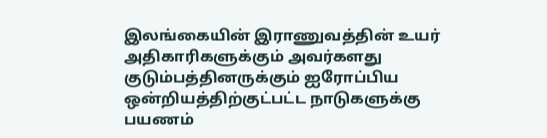இலங்கையின் இராணுவத்தின் உயர் அதிகாரிகளுக்கும் அவர்களது குடும்பத்தினருக்கும் ஐரோப்பிய ஒன்றியத்திற்குட்பட்ட நாடுகளுக்கு பயணம்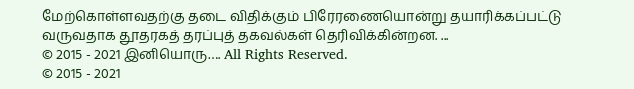மேற்கொள்ளவதற்கு தடை விதிக்கும் பிரேரணையொன்று தயாரிக்கப்பட்டு வருவதாக தூதரகத் தரப்புத் தகவல்கள் தெரிவிக்கின்றன. ...
© 2015 - 2021 இனியொரு…. All Rights Reserved.
© 2015 - 2021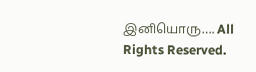இனியொரு…. All Rights Reserved.